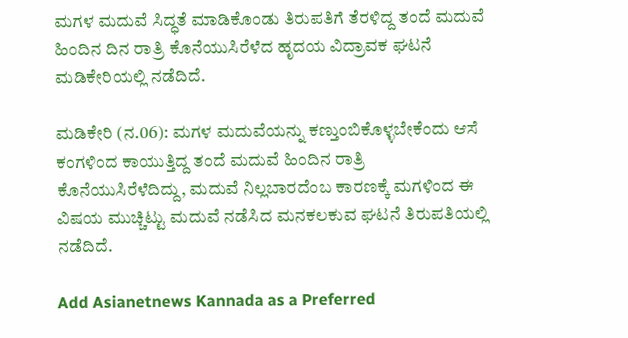ಮಗಳ ಮದುವೆ ಸಿದ್ಧತೆ ಮಾಡಿಕೊಂಡು ತಿರುಪತಿಗೆ ತೆರಳಿದ್ದ ತಂದೆ ಮದುವೆ ಹಿಂದಿನ ದಿನ ರಾತ್ರಿ ಕೊನೆಯುಸಿರೆಳೆದ ಹೃದಯ ವಿದ್ರಾವಕ ಘಟನೆ ಮಡಿಕೇರಿಯಲ್ಲಿ ನಡೆದಿದೆ.

ಮಡಿಕೇರಿ (ನ.06): ಮಗಳ ಮದುವೆಯನ್ನು ಕಣ್ತುಂಬಿಕೊಳ್ಳಬೇಕೆಂದು ಆಸೆ ಕಂಗಳಿಂದ ಕಾಯುತ್ತಿದ್ದ ತಂದೆ ಮದುವೆ ಹಿಂದಿನ ರಾತ್ರಿ ಕೊನೆಯುಸಿರೆಳೆದಿದ್ದು, ಮದುವೆ ನಿಲ್ಲಬಾರದೆಂಬ ಕಾರಣಕ್ಕೆ ಮಗಳಿಂದ ಈ ವಿಷಯ ಮುಚ್ಚಿಟ್ಟು ಮದುವೆ ನಡೆಸಿದ ಮನಕಲಕುವ ಘಟನೆ ತಿರುಪತಿಯಲ್ಲಿ ನಡೆದಿದೆ.

Add Asianetnews Kannada as a Preferred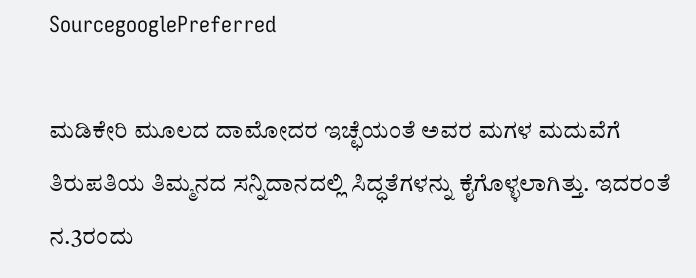SourcegooglePreferred

ಮಡಿಕೇರಿ ಮೂಲದ ದಾಮೋದರ ಇಚ್ಛೆಯಂತೆ ಅವರ ಮಗಳ ಮದುವೆಗೆ ತಿರುಪತಿಯ ತಿಮ್ಮನದ ಸನ್ನಿದಾನದಲ್ಲಿ ಸಿದ್ಧತೆಗಳನ್ನು ಕೈಗೊಳ್ಳಲಾಗಿತ್ತು. ಇದರಂತೆ ನ.3ರಂದು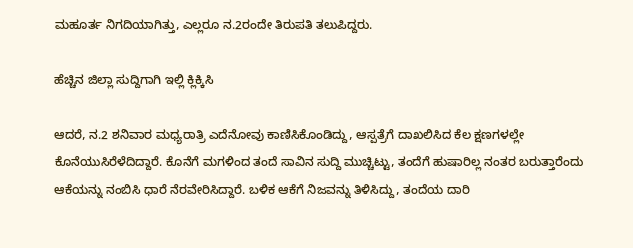ಮಹೂರ್ತ ನಿಗದಿಯಾಗಿತ್ತು, ಎಲ್ಲರೂ ನ.2ರಂದೇ ತಿರುಪತಿ ತಲುಪಿದ್ದರು.

ಹೆಚ್ಚಿನ ಜಿಲ್ಲಾ ಸುದ್ದಿಗಾಗಿ ಇಲ್ಲಿ ಕ್ಲಿಕ್ಕಿಸಿ

ಆದರೆ, ನ.2 ಶನಿವಾರ ಮಧ್ಯರಾತ್ರಿ ಎದೆನೋವು ಕಾಣಿಸಿಕೊಂಡಿದ್ದು, ಆಸ್ಪತ್ರೆಗೆ ದಾಖಲಿಸಿದ ಕೆಲ ಕ್ಷಣಗಳಲ್ಲೇ ಕೊನೆಯುಸಿರೆಳೆದಿದ್ದಾರೆ. ಕೊನೆಗೆ ಮಗಳಿಂದ ತಂದೆ ಸಾವಿನ ಸುದ್ದಿ ಮುಚ್ಚಿಟ್ಟು, ತಂದೆಗೆ ಹುಷಾರಿಲ್ಲ ನಂತರ ಬರುತ್ತಾರೆಂದು ಆಕೆಯನ್ನು ನಂಬಿಸಿ ಧಾರೆ ನೆರವೇರಿಸಿದ್ದಾರೆ. ಬಳಿಕ ಆಕೆಗೆ ನಿಜವನ್ನು ತಿಳಿಸಿದ್ದು, ತಂದೆಯ ದಾರಿ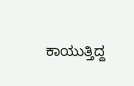ಕಾಯುತ್ತಿದ್ದ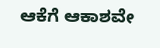ಆಕೆಗೆ ಆಕಾಶವೇ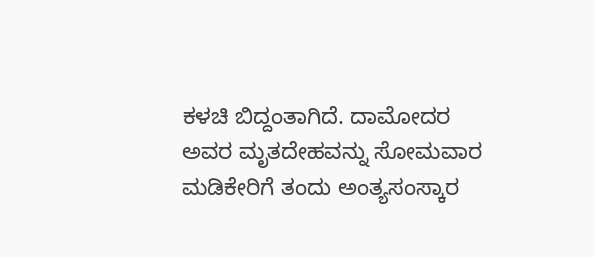ಕಳಚಿ ಬಿದ್ದಂತಾಗಿದೆ. ದಾಮೋದರ ಅವರ ಮೃತದೇಹವನ್ನು ಸೋಮವಾರ ಮಡಿಕೇರಿಗೆ ತಂದು ಅಂತ್ಯಸಂಸ್ಕಾರ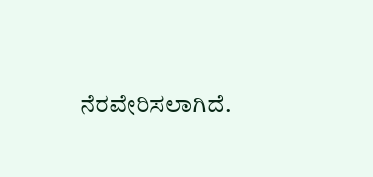ನೆರವೇರಿಸಲಾಗಿದೆ.